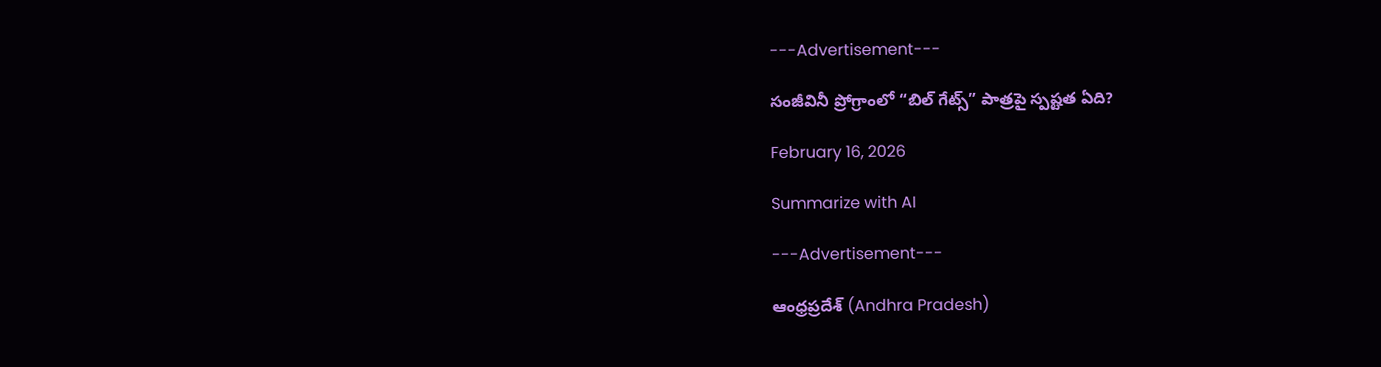---Advertisement---

సంజీవినీ ప్రోగ్రాంలో “బిల్ గేట్స్” పాత్రపై స్పష్టత ఏది?

February 16, 2026

Summarize with AI

---Advertisement---

ఆంధ్రప్రదేశ్ (Andhra Pradesh)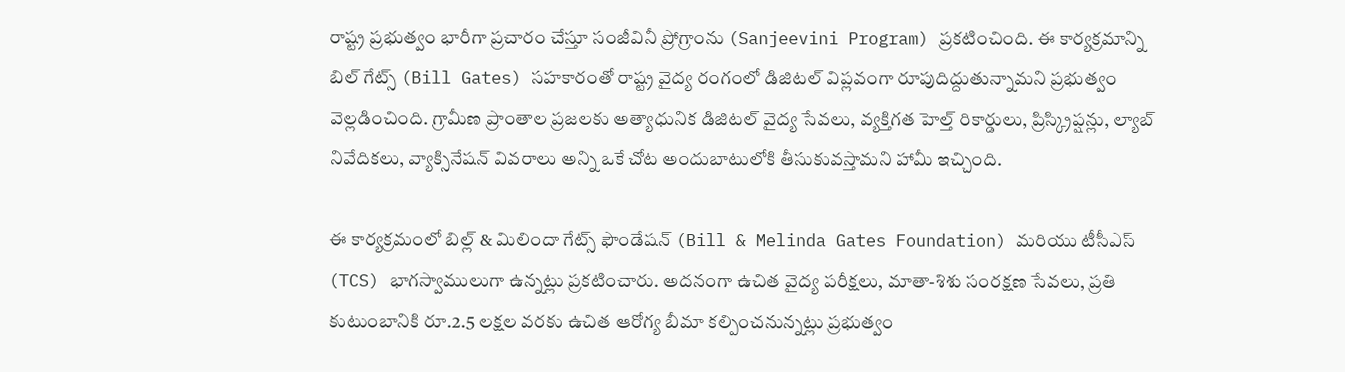రాష్ట్ర ప్రభుత్వం భారీగా ప్రచారం చేస్తూ సంజీవినీ ప్రోగ్రాంను (Sanjeevini Program) ప్రకటించింది. ఈ కార్యక్రమాన్ని బిల్ గేట్స్ (Bill Gates) సహకారంతో రాష్ట్ర వైద్య రంగంలో డిజిటల్ విప్లవంగా రూపుదిద్దుతున్నామని ప్రభుత్వం వెల్లడించింది. గ్రామీణ ప్రాంతాల ప్రజలకు అత్యాధునిక డిజిటల్ వైద్య సేవలు, వ్యక్తిగత హెల్త్ రికార్డులు, ప్రిస్క్రిప్షన్లు, ల్యాబ్ నివేదికలు, వ్యాక్సినేషన్ వివరాలు అన్ని ఒకే చోట అందుబాటులోకి తీసుకువస్తామని హామీ ఇచ్చింది.

ఈ కార్యక్రమంలో బిల్ల్ & మిలిందా గేట్స్ ఫౌండేషన్ (Bill & Melinda Gates Foundation) మరియు టీసీఎస్ (TCS) భాగస్వాములుగా ఉన్నట్లు ప్రకటించారు. అదనంగా ఉచిత వైద్య పరీక్షలు, మాతా-శిశు సంరక్షణ సేవలు, ప్రతి కుటుంబానికి రూ.2.5 లక్షల వరకు ఉచిత ఆరోగ్య బీమా కల్పించనున్నట్లు ప్రభుత్వం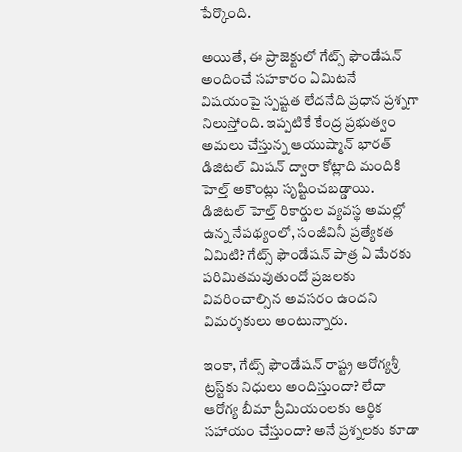పేర్కొంది.

అయితే, ఈ ప్రాజెక్టులో గేట్స్ ఫౌండేషన్ అందించే సహకారం ఏమిటనే విషయంపై స్పష్టత లేదనేది ప్రధాన ప్రశ్నగా నిలుస్తోంది. ఇప్పటికే కేంద్ర ప్రభుత్వం అమలు చేస్తున్న ఆయుష్మాన్ భారత్ డిజిటల్ మిషన్ ద్వారా కోట్లాది మందికి హెల్త్ అకౌంట్లు సృష్టించబడ్డాయి. డిజిటల్ హెల్త్ రికార్డుల వ్యవస్థ అమల్లో ఉన్న నేపథ్యంలో, సంజీవినీ ప్రత్యేకత ఏమిటి? గేట్స్ ఫౌండేషన్ పాత్ర ఏ మేరకు పరిమితమవుతుందో ప్రజలకు వివరించాల్సిన అవసరం ఉందని విమర్శకులు అంటున్నారు.

ఇంకా, గేట్స్ ఫౌండేషన్ రాష్ట్ర ఆరోగ్యశ్రీ ట్రస్ట్‌కు నిధులు అందిస్తుందా? లేదా ఆరోగ్య బీమా ప్రీమియంలకు ఆర్థిక సహాయం చేస్తుందా? అనే ప్రశ్నలకు కూడా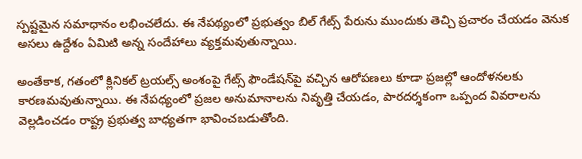స్పష్టమైన సమాధానం లభించలేదు. ఈ నేపథ్యంలో ప్రభుత్వం బిల్ గేట్స్ పేరును ముందుకు తెచ్చి ప్రచారం చేయడం వెనుక అసలు ఉద్దేశం ఏమిటి అన్న సందేహాలు వ్యక్తమవుతున్నాయి.

అంతేకాక, గతంలో క్లినికల్ ట్రయల్స్ అంశంపై గేట్స్ ఫౌండేషన్‌పై వచ్చిన ఆరోపణలు కూడా ప్రజల్లో ఆందోళనలకు కారణమవుతున్నాయి. ఈ నేపధ్యంలో ప్రజల అనుమానాలను నివృత్తి చేయడం, పారదర్శకంగా ఒప్పంద వివరాలను వెల్లడించడం రాష్ట్ర ప్రభుత్వ బాధ్యతగా భావించబడుతోంది.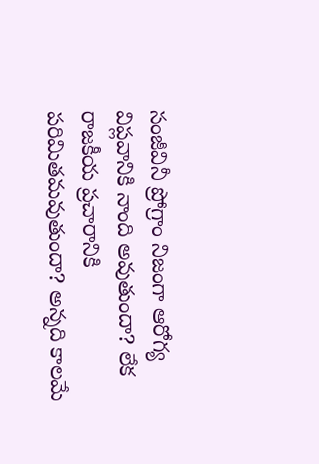సంజీవినీ ప్రోగ్రాం నిజంగా ఆరోగ్య విప్లవానికి నాంది అవుతుందా? లేక రాజకీయ ప్రచారానికి పరిమితమవుతుందా? అన్నది కాలమే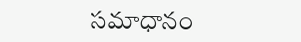సమాధానం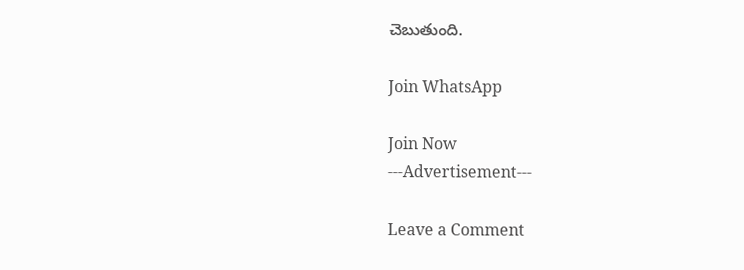చెబుతుంది.

Join WhatsApp

Join Now
---Advertisement---

Leave a Comment